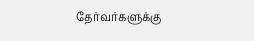தேர்வர்களுக்கு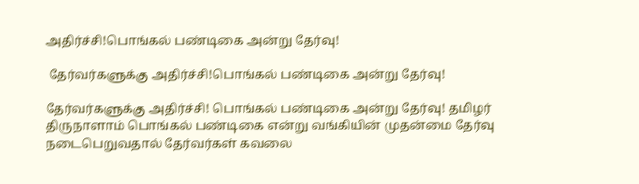அதிர்ச்சி!பொங்கல் பண்டிகை அன்று தேர்வு!

 தேர்வர்களுக்கு அதிர்ச்சி!பொங்கல் பண்டிகை அன்று தேர்வு!

தேர்வர்களுக்கு அதிர்ச்சி! பொங்கல் பண்டிகை அன்று தேர்வு! தமிழர் திருநாளாம் பொங்கல் பண்டிகை என்று வங்கியின் முதன்மை தேர்வு நடைபெறுவதால் தேர்வர்கள் கவலை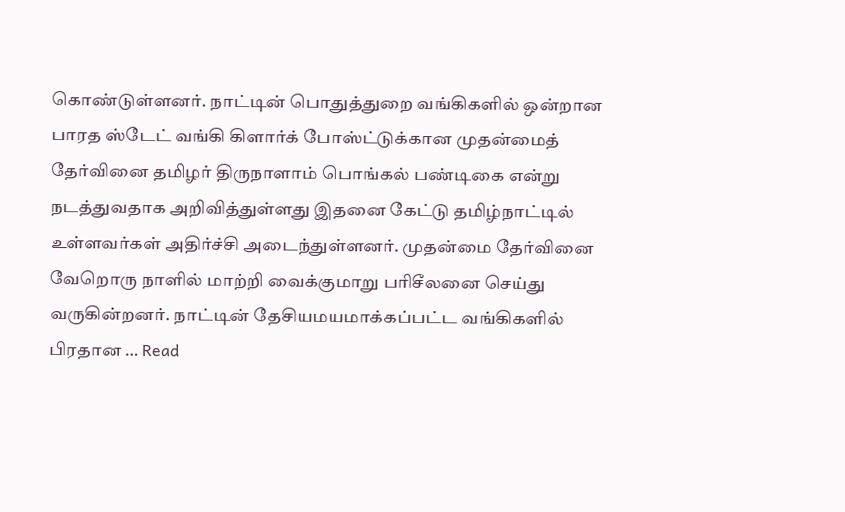கொண்டுள்ளனர். நாட்டின் பொதுத்துறை வங்கிகளில் ஒன்றான பாரத ஸ்டேட் வங்கி கிளார்க் போஸ்ட்டுக்கான முதன்மைத் தேர்வினை தமிழர் திருநாளாம் பொங்கல் பண்டிகை என்று நடத்துவதாக அறிவித்துள்ளது இதனை கேட்டு தமிழ்நாட்டில் உள்ளவர்கள் அதிர்ச்சி அடைந்துள்ளனர். முதன்மை தேர்வினை வேறொரு நாளில் மாற்றி வைக்குமாறு பரிசீலனை செய்து வருகின்றனர். நாட்டின் தேசியமயமாக்கப்பட்ட வங்கிகளில் பிரதான … Read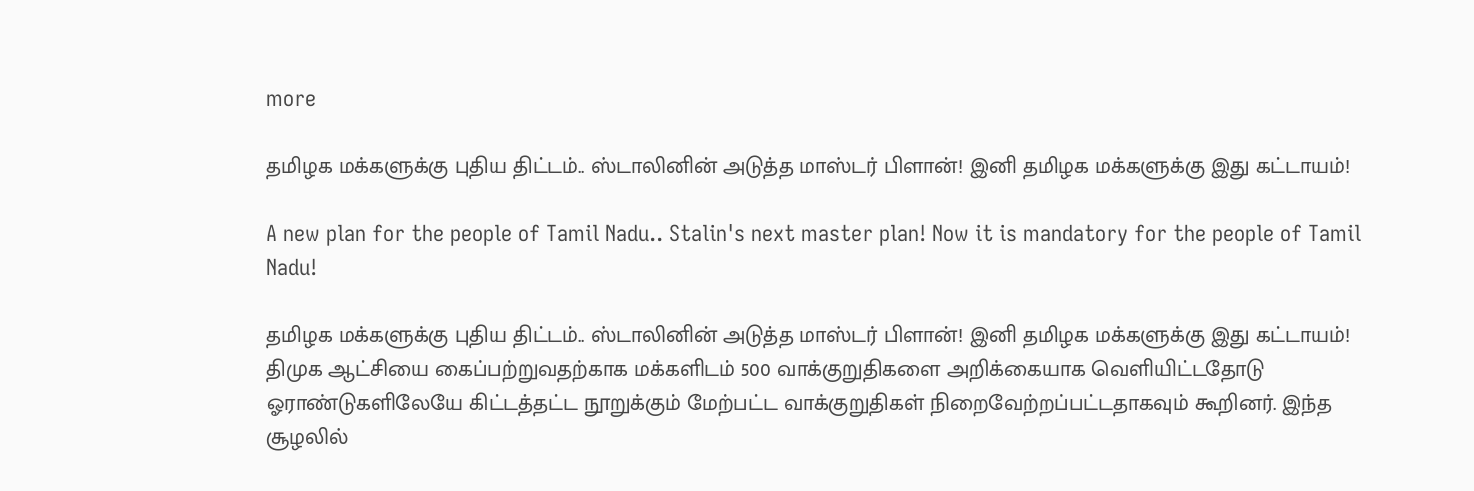more

தமிழக மக்களுக்கு புதிய திட்டம்.. ஸ்டாலினின் அடுத்த மாஸ்டர் பிளான்! இனி தமிழக மக்களுக்கு இது கட்டாயம்!

A new plan for the people of Tamil Nadu.. Stalin's next master plan! Now it is mandatory for the people of Tamil Nadu!

தமிழக மக்களுக்கு புதிய திட்டம்.. ஸ்டாலினின் அடுத்த மாஸ்டர் பிளான்! இனி தமிழக மக்களுக்கு இது கட்டாயம்! திமுக ஆட்சியை கைப்பற்றுவதற்காக மக்களிடம் 500 வாக்குறுதிகளை அறிக்கையாக வெளியிட்டதோடு ஓராண்டுகளிலேயே கிட்டத்தட்ட நூறுக்கும் மேற்பட்ட வாக்குறுதிகள் நிறைவேற்றப்பட்டதாகவும் கூறினர். இந்த சூழலில்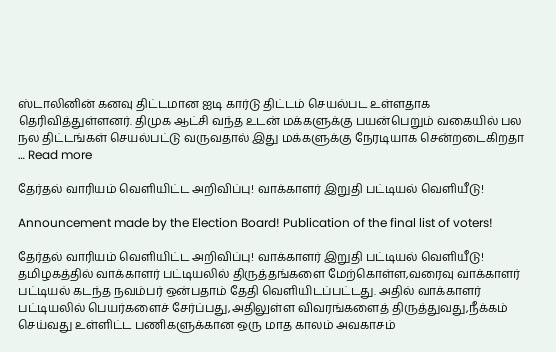ஸ்டாலினின் கனவு திட்டமான ஐடி கார்டு திட்டம் செயல்பட உள்ளதாக தெரிவித்துள்ளனர். திமுக ஆட்சி வந்த உடன் மக்களுக்கு பயன்பெறும் வகையில் பல நல திட்டங்கள் செயல்பட்டு வருவதால் இது மக்களுக்கு நேரடியாக சென்றடைகிறதா … Read more

தேர்தல் வாரியம் வெளியிட்ட அறிவிப்பு! வாக்காளர் இறுதி பட்டியல் வெளியீடு!

Announcement made by the Election Board! Publication of the final list of voters!

தேர்தல் வாரியம் வெளியிட்ட அறிவிப்பு! வாக்காளர் இறுதி பட்டியல் வெளியீடு! தமிழகத்தில் வாக்காளர் பட்டியலில் திருத்தங்களை மேற்கொள்ள,வரைவு வாக்காளர் பட்டியல் கடந்த நவம்பர் ஒன்பதாம் தேதி வெளியிடப்பட்டது. அதில் வாக்காளர் பட்டியலில் பெயர்களைச் சேர்ப்பது,அதிலுள்ள விவரங்களைத் திருத்துவது,நீக்கம் செய்வது உள்ளிட்ட பணிகளுக்கான ஒரு மாத காலம் அவகாசம்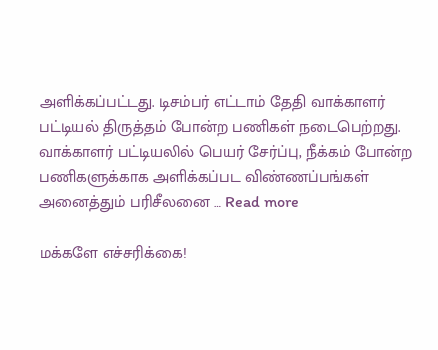அளிக்கப்பட்டது. டிசம்பர் எட்டாம் தேதி வாக்காளர் பட்டியல் திருத்தம் போன்ற பணிகள் நடைபெற்றது. வாக்காளர் பட்டியலில் பெயர் சேர்ப்பு, நீக்கம் போன்ற பணிகளுக்காக அளிக்கப்பட விண்ணப்பங்கள் அனைத்தும் பரிசீலனை … Read more

மக்களே எச்சரிக்கை!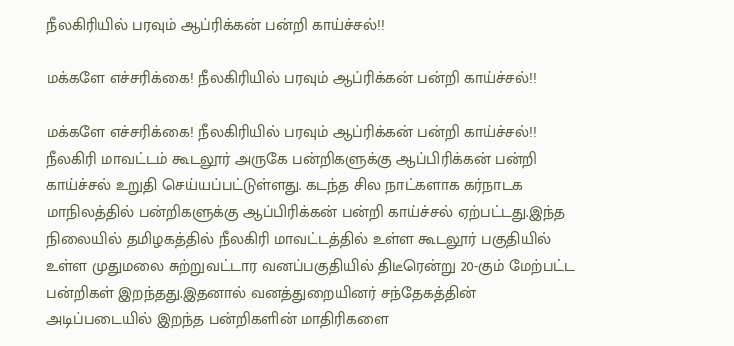நீலகிரியில் பரவும் ஆப்ரிக்கன் பன்றி காய்ச்சல்!!

மக்களே எச்சரிக்கை! நீலகிரியில் பரவும் ஆப்ரிக்கன் பன்றி காய்ச்சல்!!

மக்களே எச்சரிக்கை! நீலகிரியில் பரவும் ஆப்ரிக்கன் பன்றி காய்ச்சல்!! நீலகிரி மாவட்டம் கூடலூர் அருகே பன்றிகளுக்கு ஆப்பிரிக்கன் பன்றி காய்ச்சல் உறுதி செய்யப்பட்டுள்ளது. கடந்த சில நாட்களாக கர்நாடக மாநிலத்தில் பன்றிகளுக்கு ஆப்பிரிக்கன் பன்றி காய்ச்சல் ஏற்பட்டது.இந்த நிலையில் தமிழகத்தில் நீலகிரி மாவட்டத்தில் உள்ள கூடலூர் பகுதியில் உள்ள முதுமலை சுற்றுவட்டார வனப்பகுதியில் திடீரென்று 20-கும் மேற்பட்ட பன்றிகள் இறந்தது.இதனால் வனத்துறையினர் சந்தேகத்தின் அடிப்படையில் இறந்த பன்றிகளின் மாதிரிகளை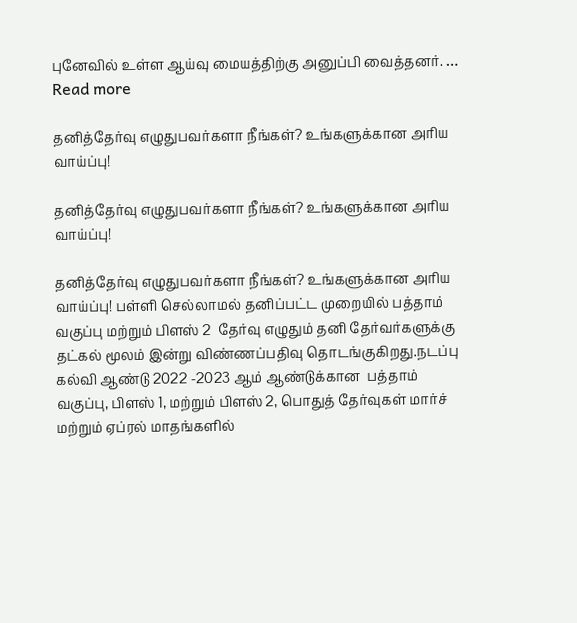புனேவில் உள்ள ஆய்வு மையத்திற்கு அனுப்பி வைத்தனர். … Read more

தனித்தேர்வு எழுதுபவர்களா நீங்கள்? உங்களுக்கான அரிய வாய்ப்பு!

தனித்தேர்வு எழுதுபவர்களா நீங்கள்? உங்களுக்கான அரிய வாய்ப்பு!

தனித்தேர்வு எழுதுபவர்களா நீங்கள்? உங்களுக்கான அரிய வாய்ப்பு! பள்ளி செல்லாமல் தனிப்பட்ட முறையில் பத்தாம் வகுப்பு மற்றும் பிளஸ் 2  தேர்வு எழுதும் தனி தேர்வர்களுக்கு தட்கல் மூலம் இன்று விண்ணப்பதிவு தொடங்குகிறது.நடப்பு கல்வி ஆண்டு 2022 -2023 ஆம் ஆண்டுக்கான  பத்தாம் வகுப்பு, பிளஸ் 1, மற்றும் பிளஸ் 2, பொதுத் தேர்வுகள் மார்ச் மற்றும் ஏப்ரல் மாதங்களில்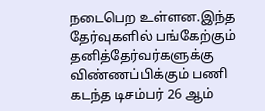நடைபெற உள்ளன.இந்த தேர்வுகளில் பங்கேற்கும் தனித்தேர்வர்களுக்கு விண்ணப்பிக்கும் பணி கடந்த டிசம்பர் 26 ஆம்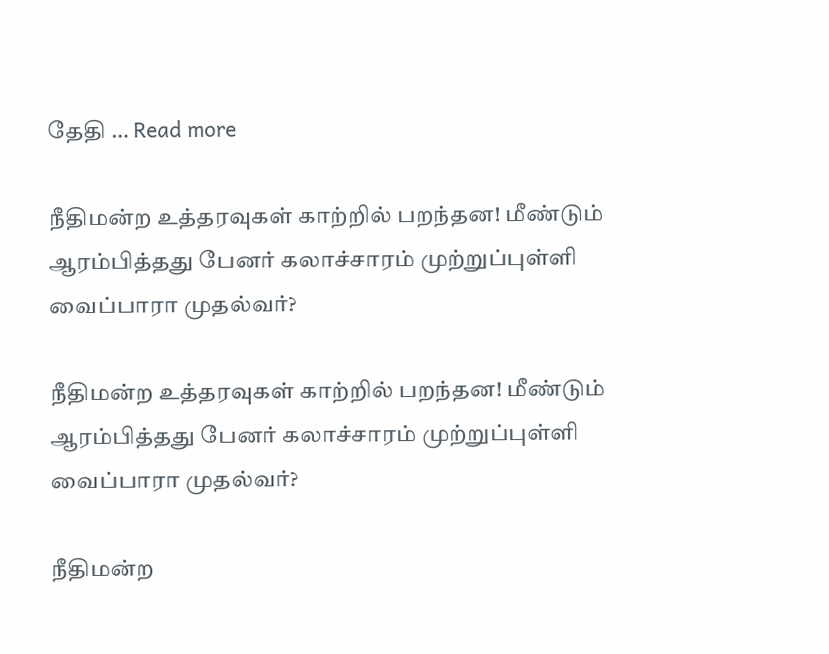தேதி … Read more

நீதிமன்ற உத்தரவுகள் காற்றில் பறந்தன! மீண்டும் ஆரம்பித்தது பேனர் கலாச்சாரம் முற்றுப்புள்ளி வைப்பாரா முதல்வர்?

நீதிமன்ற உத்தரவுகள் காற்றில் பறந்தன! மீண்டும் ஆரம்பித்தது பேனர் கலாச்சாரம் முற்றுப்புள்ளி வைப்பாரா முதல்வர்?

நீதிமன்ற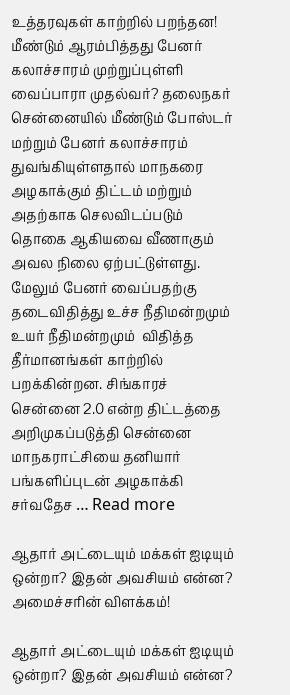உத்தரவுகள் காற்றில் பறந்தன! மீண்டும் ஆரம்பித்தது பேனர் கலாச்சாரம் முற்றுப்புள்ளி வைப்பாரா முதல்வர்? தலைநகர் சென்னையில் மீண்டும் போஸ்டர் மற்றும் பேனர் கலாச்சாரம் துவங்கியுள்ளதால் மாநகரை அழகாக்கும் திட்டம் மற்றும் அதற்காக செலவிடப்படும் தொகை ஆகியவை வீணாகும் அவல நிலை ஏற்பட்டுள்ளது. மேலும் பேனர் வைப்பதற்கு தடைவிதித்து உச்ச நீதிமன்றமும் உயர் நீதிமன்றமும்  விதித்த தீர்மானங்கள் காற்றில் பறக்கின்றன. சிங்காரச் சென்னை 2.0 என்ற திட்டத்தை அறிமுகப்படுத்தி சென்னை மாநகராட்சியை தனியார் பங்களிப்புடன் அழகாக்கி சர்வதேச … Read more

ஆதார் அட்டையும் மக்கள் ஐடியும் ஒன்றா? இதன் அவசியம் என்ன? அமைச்சரின் விளக்கம்!

ஆதார் அட்டையும் மக்கள் ஐடியும் ஒன்றா? இதன் அவசியம் என்ன?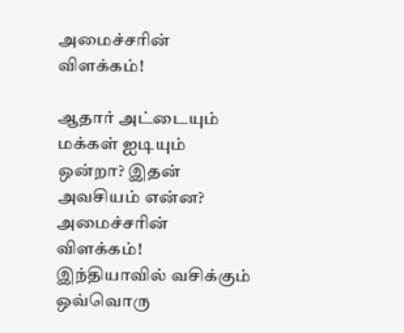அமைச்சரின் விளக்கம்!

ஆதார் அட்டையும் மக்கள் ஐடியும் ஒன்றா? இதன் அவசியம் என்ன? அமைச்சரின் விளக்கம்! இந்தியாவில் வசிக்கும் ஒவ்வொரு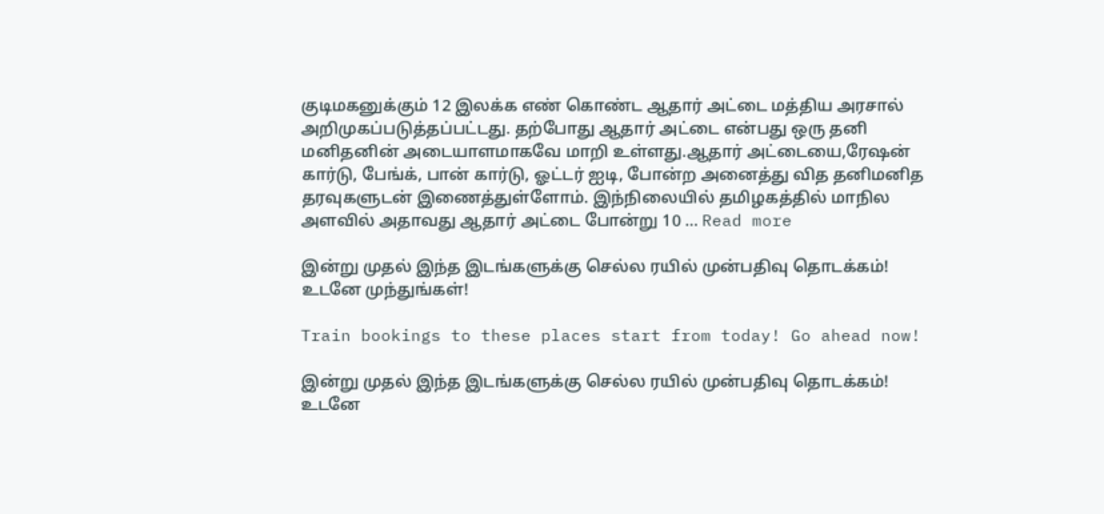குடிமகனுக்கும் 12 இலக்க எண் கொண்ட ஆதார் அட்டை மத்திய அரசால் அறிமுகப்படுத்தப்பட்டது. தற்போது ஆதார் அட்டை என்பது ஒரு தனி மனிதனின் அடையாளமாகவே மாறி உள்ளது.ஆதார் அட்டையை,ரேஷன் கார்டு, பேங்க், பான் கார்டு, ஓட்டர் ஐடி, போன்ற அனைத்து வித தனிமனித தரவுகளுடன் இணைத்துள்ளோம். இந்நிலையில் தமிழகத்தில் மாநில அளவில் அதாவது ஆதார் அட்டை போன்று 10 … Read more

இன்று முதல் இந்த இடங்களுக்கு செல்ல ரயில் முன்பதிவு தொடக்கம்! உடனே முந்துங்கள்!

Train bookings to these places start from today! Go ahead now!

இன்று முதல் இந்த இடங்களுக்கு செல்ல ரயில் முன்பதிவு தொடக்கம்! உடனே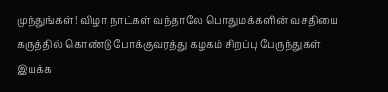முந்துங்கள்! விழா நாட்கள் வந்தாலே பொதுமக்களின் வசதியை கருத்தில் கொண்டு போக்குவரத்து கழகம் சிறப்பு பேருந்துகள் இயக்க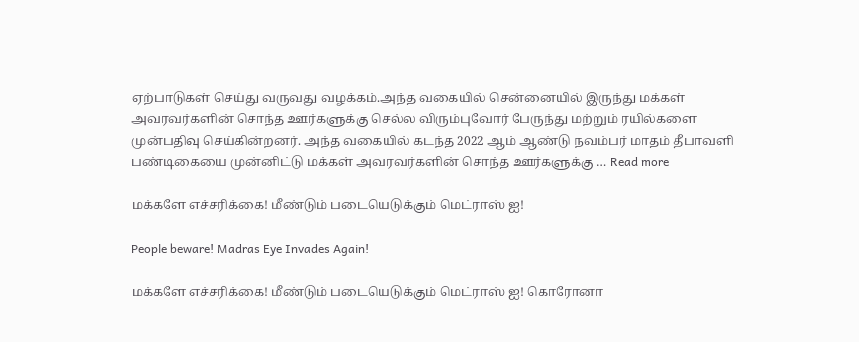ஏற்பாடுகள் செய்து வருவது வழக்கம்.அந்த வகையில் சென்னையில் இருந்து மக்கள் அவரவர்களின் சொந்த ஊர்களுக்கு செல்ல விரும்புவோர் பேருந்து மற்றும் ரயில்களை முன்பதிவு செய்கின்றனர். அந்த வகையில் கடந்த 2022 ஆம் ஆண்டு நவம்பர் மாதம் தீபாவளி பண்டிகையை முன்னிட்டு மக்கள் அவரவர்களின் சொந்த ஊர்களுக்கு … Read more

மக்களே எச்சரிக்கை! மீண்டும் படையெடுக்கும் மெட்ராஸ் ஐ!

People beware! Madras Eye Invades Again!

மக்களே எச்சரிக்கை! மீண்டும் படையெடுக்கும் மெட்ராஸ் ஐ! கொரோனா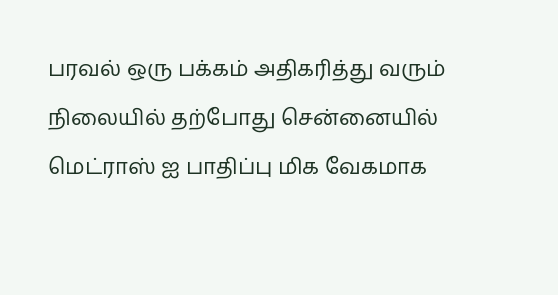பரவல் ஒரு பக்கம் அதிகரித்து வரும் நிலையில் தற்போது சென்னையில் மெட்ராஸ் ஐ பாதிப்பு மிக வேகமாக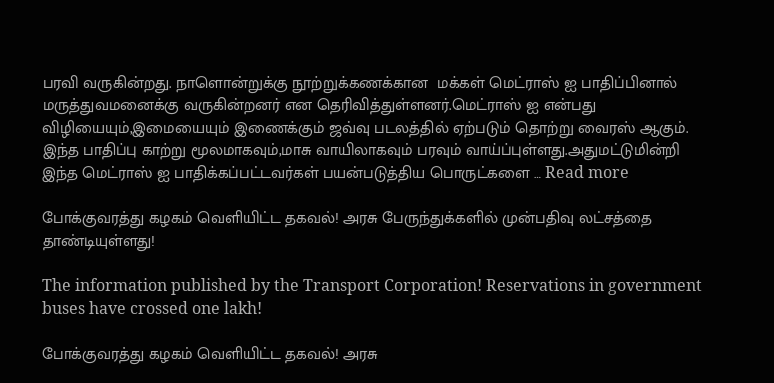பரவி வருகின்றது. நாளொன்றுக்கு நூற்றுக்கணக்கான  மக்கள் மெட்ராஸ் ஐ பாதிப்பினால் மருத்துவமனைக்கு வருகின்றனர் என தெரிவித்துள்ளனர்.மெட்ராஸ் ஐ என்பது விழியையும்,இமையையும் இணைக்கும் ஜவ்வு படலத்தில் ஏற்படும் தொற்று வைரஸ் ஆகும். இந்த பாதிப்பு காற்று மூலமாகவும்,மாசு வாயிலாகவும் பரவும் வாய்ப்புள்ளது.அதுமட்டுமின்றி இந்த மெட்ராஸ் ஐ பாதிக்கப்பட்டவர்கள் பயன்படுத்திய பொருட்களை … Read more

போக்குவரத்து கழகம் வெளியிட்ட தகவல்! அரசு பேருந்துக்களில் முன்பதிவு லட்சத்தை தாண்டியுள்ளது!

The information published by the Transport Corporation! Reservations in government buses have crossed one lakh!

போக்குவரத்து கழகம் வெளியிட்ட தகவல்! அரசு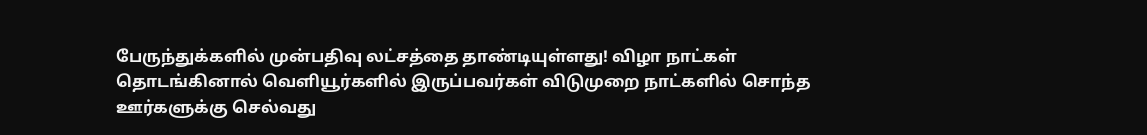பேருந்துக்களில் முன்பதிவு லட்சத்தை தாண்டியுள்ளது! விழா நாட்கள் தொடங்கினால் வெளியூர்களில் இருப்பவர்கள் விடுமுறை நாட்களில் சொந்த ஊர்களுக்கு செல்வது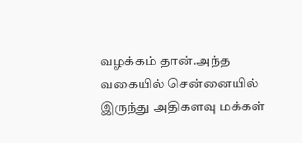வழக்கம் தான்.அந்த வகையில் சென்னையில் இருந்து அதிகளவு மக்கள்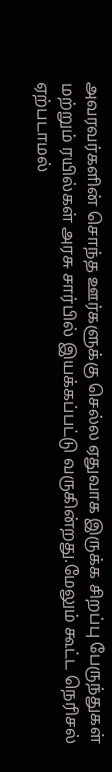அவரவர்களின் சொந்த ஊர்களுக்கு செல்ல ஏதுவாக இருக்க சிறப்பு பேருந்துகள் மற்றும் ரயில்கள் அரசு சார்பில் இயக்கப்பட்டு வருகின்றது.மேலும் கூட்ட நெரிசல் ஏற்படாமல்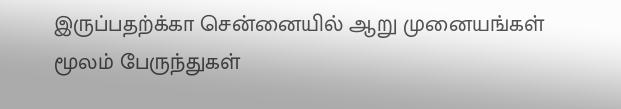இருப்பதற்க்கா சென்னையில் ஆறு முனையங்கள் மூலம் பேருந்துகள்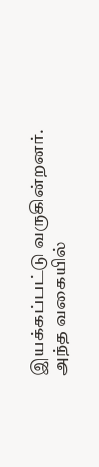இயக்கப்பட்டு வருகின்றனர். அந்த வகையில்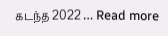கடந்த 2022 … Read more